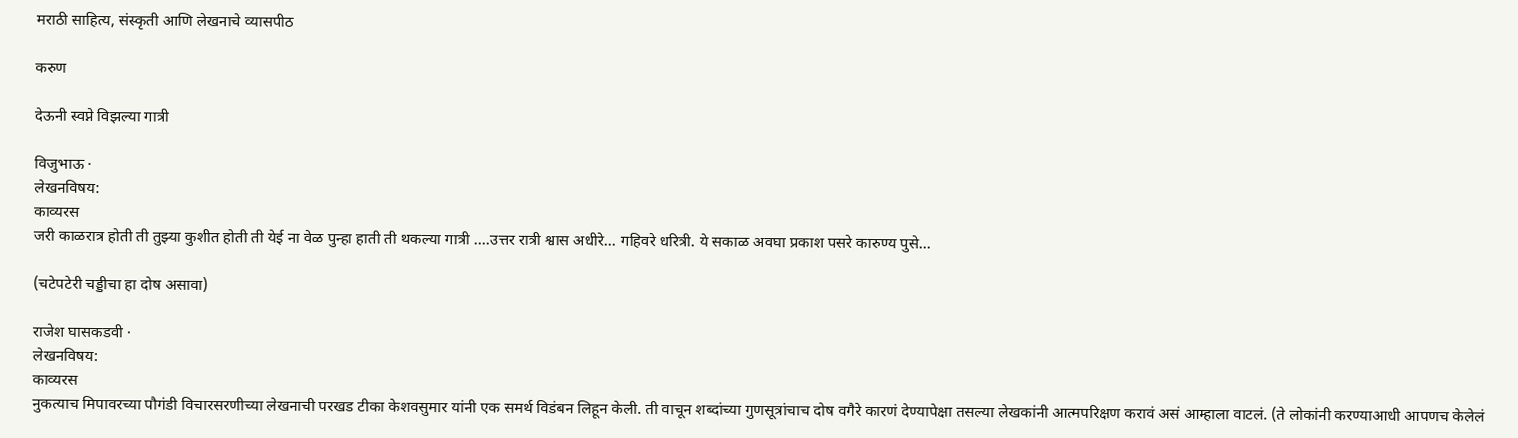मराठी साहित्य, संस्कृती आणि लेखनाचे व्यासपीठ

करुण

देऊनी स्वप्ने विझल्या गात्री

विजुभाऊ ·
लेखनविषय:
काव्यरस
जरी काळरात्र होती ती तुझ्या कुशीत होती ती येई ना वेळ पुन्हा हाती ती थकल्या गात्री ....उत्तर रात्री श्वास अधीरे... गहिवरे धरित्री. ये सकाळ अवघा प्रकाश पसरे कारुण्य पुसे...

(चटेपटेरी चड्डीचा हा दोष असावा)

राजेश घासकडवी ·
लेखनविषय:
काव्यरस
नुकत्याच मिपावरच्या पौगंडी विचारसरणीच्या लेखनाची परखड टीका केशवसुमार यांनी एक समर्थ विडंबन लिहून केली. ती वाचून शब्दांच्या गुणसूत्रांचाच दोष वगैरे कारणं देण्यापेक्षा तसल्या लेखकांनी आत्मपरिक्षण करावं असं आम्हाला वाटलं. (ते लोकांनी करण्याआधी आपणच केलेलं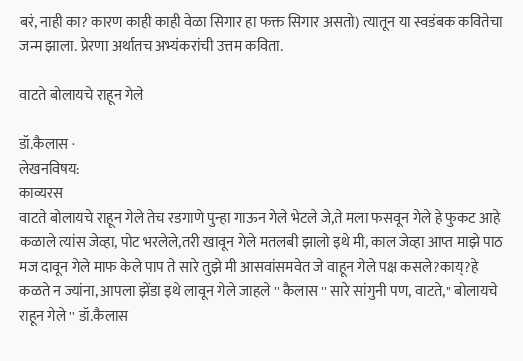बरं, नाही का? कारण काही काही वेळा सिगार हा फक्त सिगार असतो) त्यातून या स्वडंबक कवितेचा जन्म झाला. प्रेरणा अर्थातच अभ्यंकरांची उत्तम कविता.

वाटते बोलायचे राहून गेले

डॉ.कैलास ·
लेखनविषय:
काव्यरस
वाटते बोलायचे राहून गेले तेच रडगाणे पुन्हा गाऊन गेले भेटले जे,ते मला फसवून गेले हे फुकट आहे कळाले त्यांस जेव्हा, पोट भरलेले,तरी खावून गेले मतलबी झालो इथे मी, काल जेव्हा आप्त माझे पाठ मज दावून गेले माफ केले पाप ते सारे तुझे मी आसवांसमवेत जे वाहून गेले पक्ष कसले?काय्?हे कळते न ज्यांना, आपला झेंडा इथे लावून गेले जाहले '' कैलास '' सारे सांगुनी पण, वाटते,'' बोलायचे राहून गेले '' डॉ.कैलास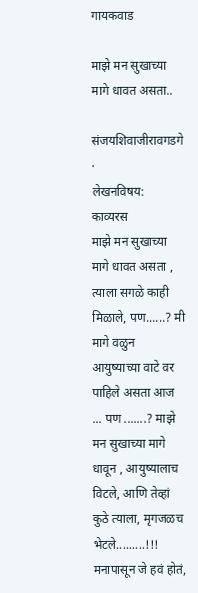गायकवाड

माझे मन सुखाच्या मागे धावत असता..

संजयशिवाजीरावगडगे ·
लेखनविषय:
काव्यरस
माझे मन सुखाच्या मागे धावत असता , त्याला सगळे काही मिळाले, पण......? मी मागे वळुन आयुष्याच्या वाटे वर पाहिले असता आज ... पण .......? माझे मन सुखाच्या मागे धावून , आयुष्‍यालाच विटले, आणि तेव्‍हां कुठे त्‍याला, मृगजळच भेटले.........!!! मनापासून जे हवं होतं,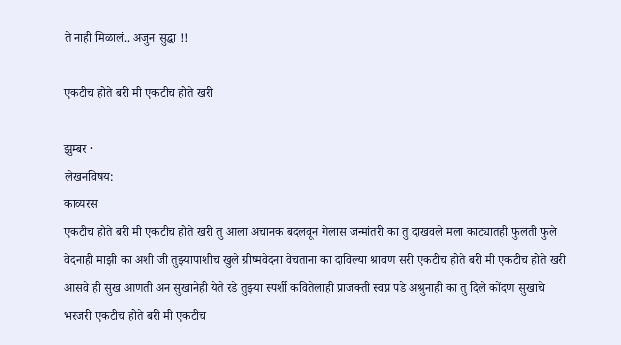ते नाही मिळालं.. अजुन सुद्धा !!

एकटीच होते बरी मी एकटीच होते खरी

झुम्बर ·
लेखनविषय:
काव्यरस
एकटीच होते बरी मी एकटीच होते खरी तु आला अचानक बदलवून गेलास जन्मांतरी का तु दाखवले मला काट्यातही फुलती फुले वेदनाही माझी का अशी जी तुझ्यापाशीच खुले ग्रीष्मवेदना वेचताना का दाविल्या श्रावण सरी एकटीच होते बरी मी एकटीच होते खरी आसवे ही सुख आणती अन सुखानेही येते रडे तुझ्या स्पर्शी कवितेलाही प्राजक्ती स्वप्न पडे अश्रुनाही का तु दिले कोंदण सुखाचे भरजरी एकटीच होते बरी मी एकटीच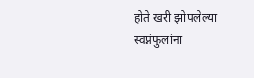होते खरी झोपलेल्या स्वप्नंफुलांना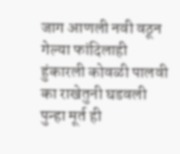जाग आणली नवी वठून गेल्या फांदिलाही हुंकारली कोवळी पालवी का राखेतुनी घडवली पुन्हा मूर्त ही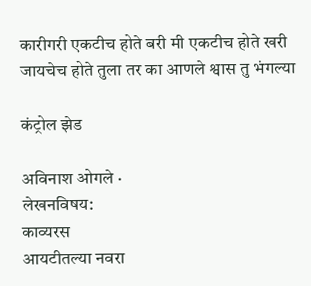कारीगरी एकटीच होते बरी मी एकटीच होते खरी जायचेच होते तुला तर का आणले श्वास तु भंगल्या

कंट्रोल झेड

अविनाश ओगले ·
लेखनविषय:
काव्यरस
आयटीतल्या नवरा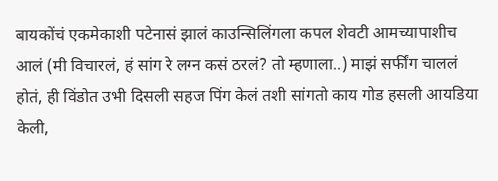बायकोंचं एकमेकाशी पटेनासं झालं काउन्सिलिंगला कपल शेवटी आमच्यापाशीच आलं (मी विचारलं, हं सांग रे लग्न कसं ठरलं? तो म्हणाला..) माझं सर्फींग चाललं होतं, ही विंडोत उभी दिसली सहज पिंग केलं तशी सांगतो काय गोड हसली आयडिया केली,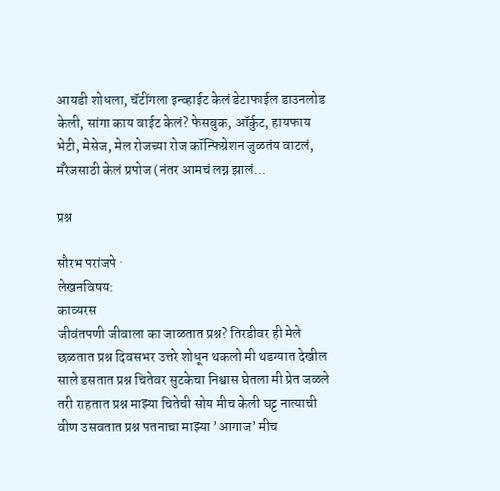आयडी शोधला, चॅटींगला इन्व्हाईट केलं डेटाफाईल डाउनलोड केली, सांगा काय वाईट केलं? फेसबुक, ऑर्कुट, हायफाय भेटी, मेसेज, मेल रोजच्या रोज कॉन्फिग्रेशन जुळतंय वाटलं, मॅरेजसाठी केलं प्रपोज (नंतर आमचं लग्न झालं...

प्रश्न

सौरभ परांजपे ·
लेखनविषय:
काव्यरस
जीवंतपणी जीवाला का जाळतात प्रश्न? तिरडीवर ही मेले छळतात प्रश्न दिवसभर उत्तरे शोधून थकलो मी थडग्यात देखील साले डसतात प्रश्न चितेवर सुटकेचा निश्वास घेतला मी प्रेत जळले तरी राहतात प्रश्न माझ्या चितेची सोय मीच केली घट्ट नात्याची वीण उसवतात प्रश्न पतनाचा माझ्या ’आगाज’ मीच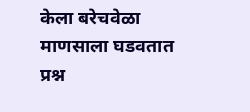केला बरेचवेळा माणसाला घडवतात प्रश्न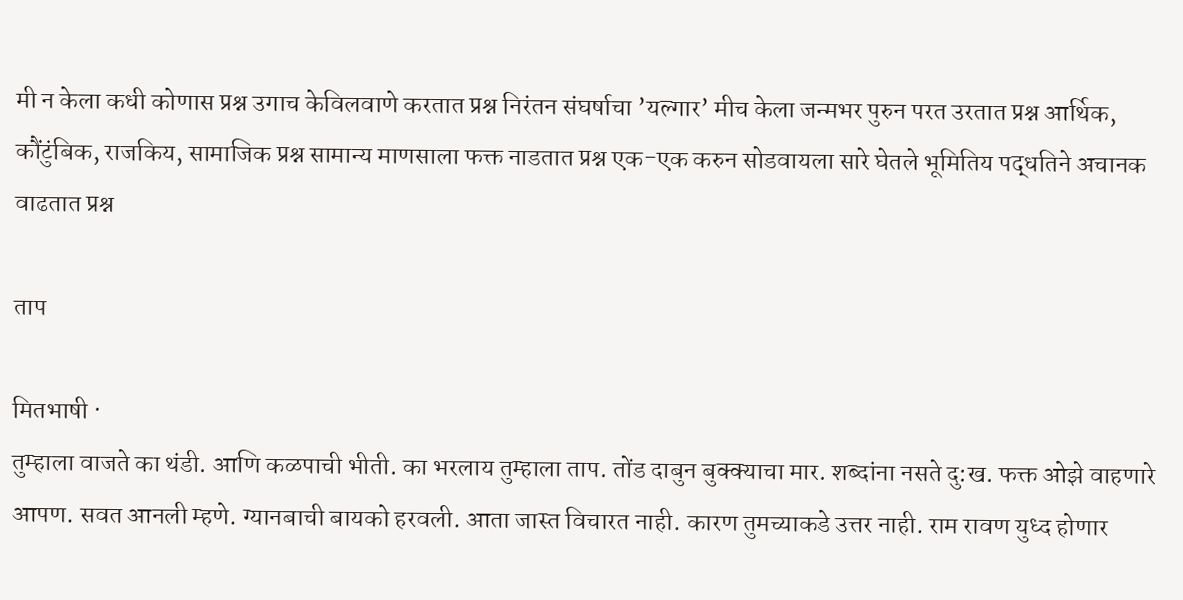मी न केला कधी कोणास प्रश्न उगाच केविलवाणे करतात प्रश्न निरंतन संघर्षाचा ’यल्गार’ मीच केला जन्मभर पुरुन परत उरतात प्रश्न आर्थिक, कौंटुंबिक, राजकिय, सामाजिक प्रश्न सामान्य माणसाला फक्त नाडतात प्रश्न एक-एक करुन सोडवायला सारे घेतले भूमितिय पद्धतिने अचानक वाढतात प्रश्न

ताप

मितभाषी ·
तुम्हाला वाजते का थंडी. आणि कळपाची भीती. का भरलाय तुम्हाला ताप. तोंड दाबुन बुक्क्याचा मार. शब्दांना नसते दु:ख. फक्त ओझे वाहणारे आपण. सवत आनली म्हणे. ग्यानबाची बायको हरवली. आता जास्त विचारत नाही. कारण तुमच्याकडे उत्तर नाही. राम रावण युध्द होणार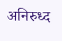अनिरुध्द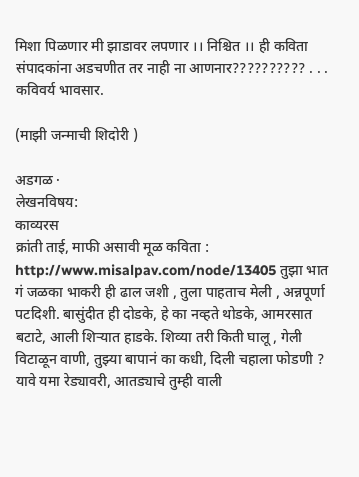मिशा पिळणार मी झाडावर लपणार ।। निश्चित ।। ही कविता संपादकांना अडचणीत तर नाही ना आणनार?????????? . . . कविवर्य भावसार.

(माझी जन्माची शिदोरी )

अडगळ ·
लेखनविषय:
काव्यरस
क्रांती ताई, माफी असावी मूळ कविता : http://www.misalpav.com/node/13405 तुझा भात गं जळका भाकरी ही ढाल जशी , तुला पाहताच मेली , अन्नपूर्णा पटदिशी. बासुंदीत ही दोडके, हे का नव्हते थोडके, आमरसात बटाटे, आली शिर्‍यात हाडके. शिव्या तरी किती घालू , गेली विटाळून वाणी, तुझ्या बापानं का कधी, दिली चहाला फोडणी ? यावे यमा रेड्यावरी, आतड्याचे तुम्ही वाली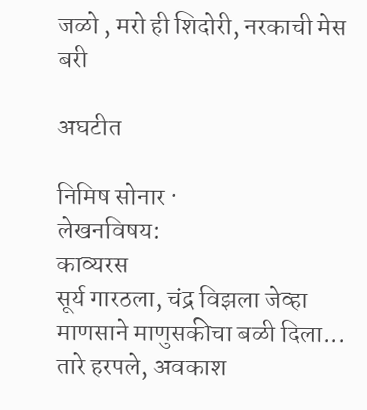जळो , मरो ही शिदोरी, नरकाची मेस बरी

अघटीत

निमिष सोनार ·
लेखनविषय:
काव्यरस
सूर्य गारठला, चंद्र विझला जेव्हा माणसाने माणुसकीचा बळी दिला... तारे हरपले, अवकाश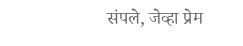संपले, जेव्हा प्रेम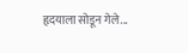हृदयाला सोडून गेले...